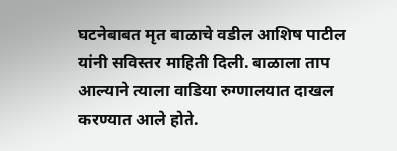घटनेबाबत मृत बाळाचे वडील आशिष पाटील यांनी सविस्तर माहिती दिली. बाळाला ताप आल्याने त्याला वाडिया रुग्णालयात दाखल करण्यात आले होते.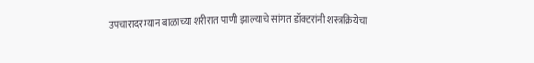उपचारादरम्यान बाळाच्या शरीरात पाणी झाल्याचे सांगत डॉक्टरांनी शस्त्रक्रियेचा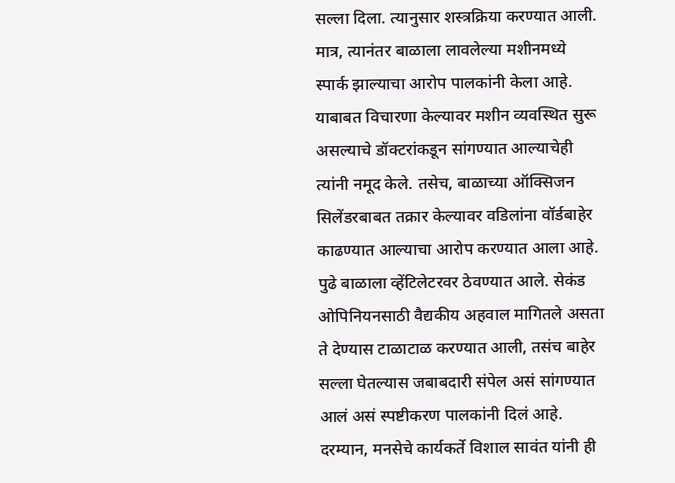सल्ला दिला. त्यानुसार शस्त्रक्रिया करण्यात आली. मात्र, त्यानंतर बाळाला लावलेल्या मशीनमध्ये स्पार्क झाल्याचा आरोप पालकांनी केला आहे. याबाबत विचारणा केल्यावर मशीन व्यवस्थित सुरू असल्याचे डॉक्टरांकडून सांगण्यात आल्याचेही त्यांनी नमूद केले. तसेच, बाळाच्या ऑक्सिजन सिलेंडरबाबत तक्रार केल्यावर वडिलांना वॉर्डबाहेर काढण्यात आल्याचा आरोप करण्यात आला आहे. पुढे बाळाला व्हेंटिलेटरवर ठेवण्यात आले. सेकंड ओपिनियनसाठी वैद्यकीय अहवाल मागितले असता ते देण्यास टाळाटाळ करण्यात आली, तसंच बाहेर सल्ला घेतल्यास जबाबदारी संपेल असं सांगण्यात आलं असं स्पष्टीकरण पालकांनी दिलं आहे. दरम्यान, मनसेचे कार्यकर्ते विशाल सावंत यांनी ही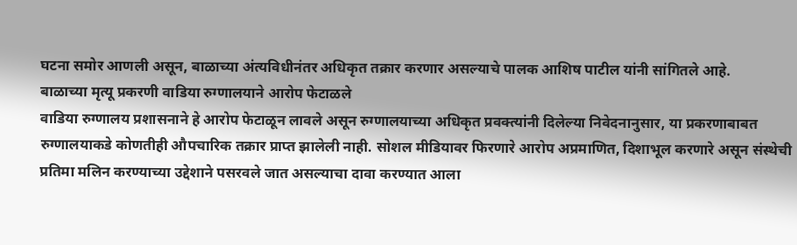घटना समोर आणली असून, बाळाच्या अंत्यविधीनंतर अधिकृत तक्रार करणार असल्याचे पालक आशिष पाटील यांनी सांगितले आहे.
बाळाच्या मृत्यू प्रकरणी वाडिया रुग्णालयाने आरोप फेटाळले
वाडिया रुग्णालय प्रशासनाने हे आरोप फेटाळून लावले असून रुग्णालयाच्या अधिकृत प्रवक्त्यांनी दिलेल्या निवेदनानुसार, या प्रकरणाबाबत रुग्णालयाकडे कोणतीही औपचारिक तक्रार प्राप्त झालेली नाही. सोशल मीडियावर फिरणारे आरोप अप्रमाणित, दिशाभूल करणारे असून संस्थेची प्रतिमा मलिन करण्याच्या उद्देशाने पसरवले जात असल्याचा दावा करण्यात आला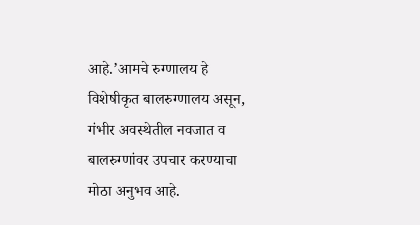आहे.’आमचे रुग्णालय हे विशेषीकृत बालरुग्णालय असून, गंभीर अवस्थेतील नवजात व बालरुग्णांवर उपचार करण्याचा मोठा अनुभव आहे.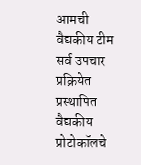आमची वैद्यकीय टीम सर्व उपचार प्रक्रियेत प्रस्थापित वैद्यकीय प्रोटोकॉलचे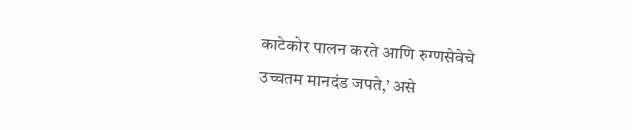काटेकोर पालन करते आणि रुग्णसेवेचे उच्चतम मानदंड जपते,’ असे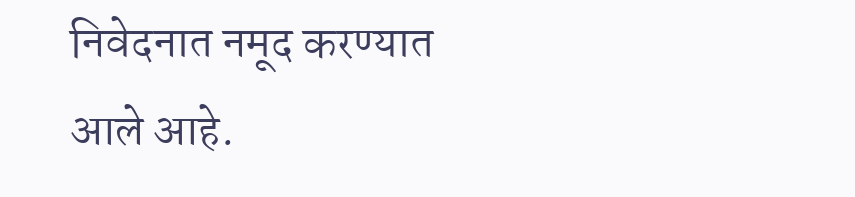निवेदनात नमूद करण्यात आले आहे.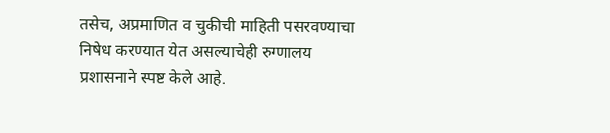तसेच, अप्रमाणित व चुकीची माहिती पसरवण्याचा निषेध करण्यात येत असल्याचेही रुग्णालय प्रशासनाने स्पष्ट केले आहे.